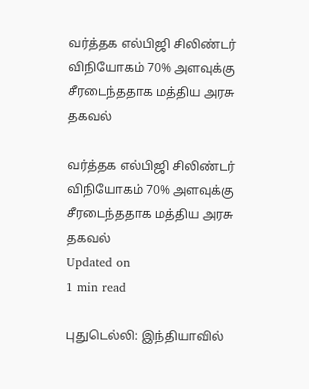வர்த்தக எல்பிஜி சிலிண்டர் விநியோகம் 70% அளவுக்கு சீரடைந்ததாக மத்திய அரசு தகவல்

வர்த்தக எல்பிஜி சிலிண்டர் விநியோகம் 70% அளவுக்கு சீரடைந்ததாக மத்திய அரசு தகவல்
Updated on
1 min read

புதுடெல்லி: இந்தியாவில்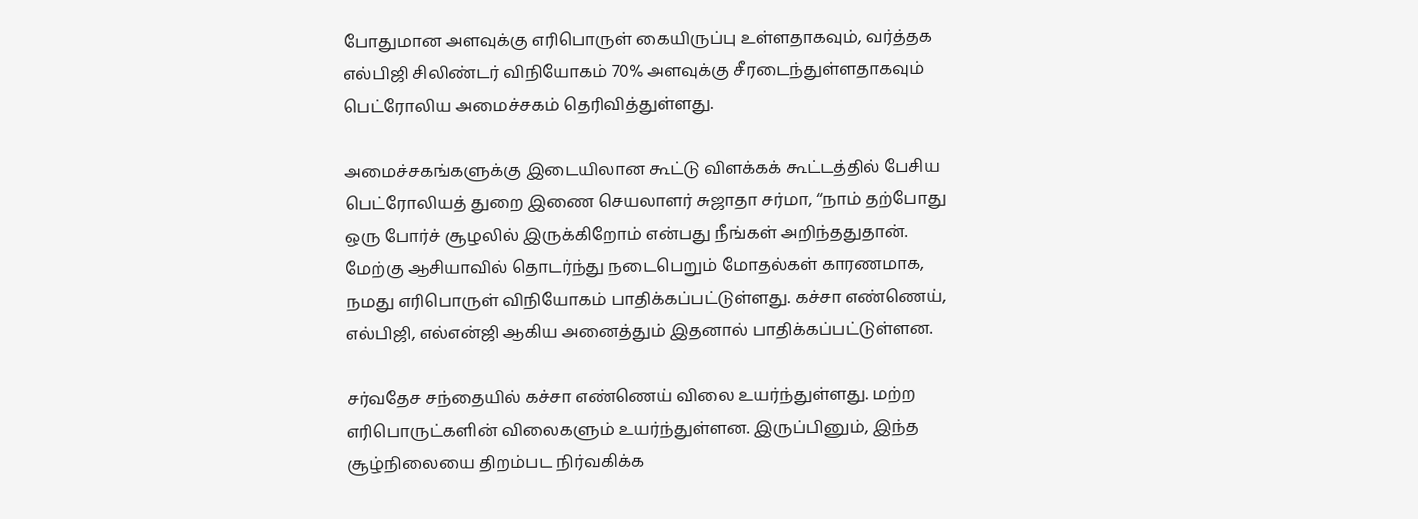போதுமான அளவுக்கு எரிபொருள் கையிருப்பு உள்ளதாகவும், வர்த்தக எல்பிஜி சிலிண்டர் விநியோகம் 70% அளவுக்கு சீரடைந்துள்ளதாகவும் பெட்ரோலிய அமைச்சகம் தெரிவித்துள்ளது.

அமைச்சகங்களுக்கு இடையிலான கூட்டு விளக்கக் கூட்டத்தில் பேசிய பெட்ரோலியத் துறை இணை செயலாளர் சுஜாதா சர்மா, ‘‘நாம் தற்போது ஒரு போர்ச் சூழலில் இருக்கிறோம் என்பது நீங்கள் அறிந்ததுதான். மேற்கு ஆசியாவில் தொடர்ந்து நடைபெறும் மோதல்கள் காரணமாக, நமது எரிபொருள் விநியோகம் பாதிக்கப்பட்டுள்ளது. கச்சா எண்ணெய், எல்பிஜி, எல்என்ஜி ஆகிய அனைத்தும் இதனால் பாதிக்கப்பட்டுள்ளன.

சர்வதேச சந்தையில் கச்சா எண்ணெய் விலை உயர்ந்துள்ளது. மற்ற எரிபொருட்களின் விலைகளும் உயர்ந்துள்ளன. இருப்பினும், இந்த சூழ்நிலையை திறம்பட நிர்வகிக்க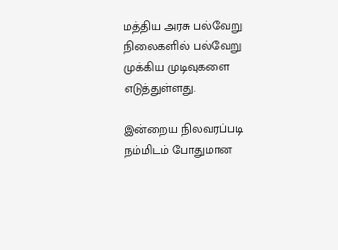மத்திய அரசு பல்வேறு நிலைகளில் பல்வேறு முக்கிய முடிவுகளை எடுத்துள்ளது.

இன்றைய நிலவரப்படி நம்மிடம் போதுமான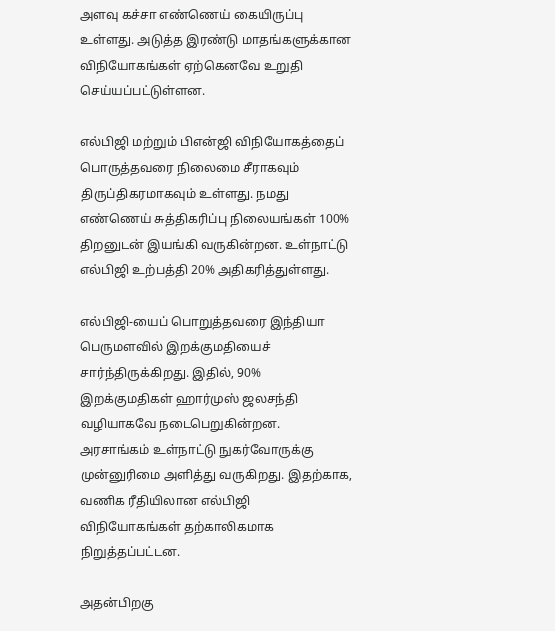அளவு கச்சா எண்ணெய் கையிருப்பு உள்ளது. அடுத்த இரண்டு மாதங்களுக்கான விநியோகங்கள் ஏற்கெனவே உறுதி செய்யப்பட்டுள்ளன.

எல்பிஜி மற்றும் பிஎன்ஜி விநியோகத்தைப் பொருத்தவரை நிலைமை சீராகவும் திருப்திகரமாகவும் உள்ளது. நமது எண்ணெய் சுத்திகரிப்பு நிலையங்கள் 100% திறனுடன் இயங்கி வருகின்றன. உள்நாட்டு எல்பிஜி உற்பத்தி 20% அதிகரித்துள்ளது.

எல்பிஜி-யைப் பொறுத்தவரை இந்தியா பெருமளவில் இறக்குமதியைச் சார்ந்திருக்கிறது. இதில், 90% இறக்குமதிகள் ஹார்முஸ் ஜலசந்தி வழியாகவே நடைபெறுகின்றன. அரசாங்கம் உள்நாட்டு நுகர்வோருக்கு முன்னுரிமை அளித்து வருகிறது. இதற்காக, வணிக ரீதியிலான எல்பிஜி விநியோகங்கள் தற்காலிகமாக நிறுத்தப்பட்டன.

அதன்பிறகு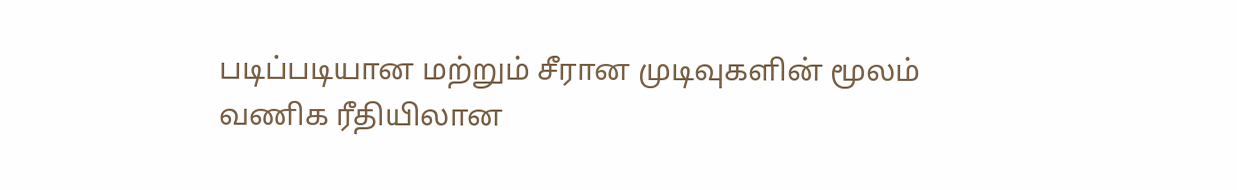படிப்படியான மற்றும் சீரான முடிவுகளின் மூலம் வணிக ரீதியிலான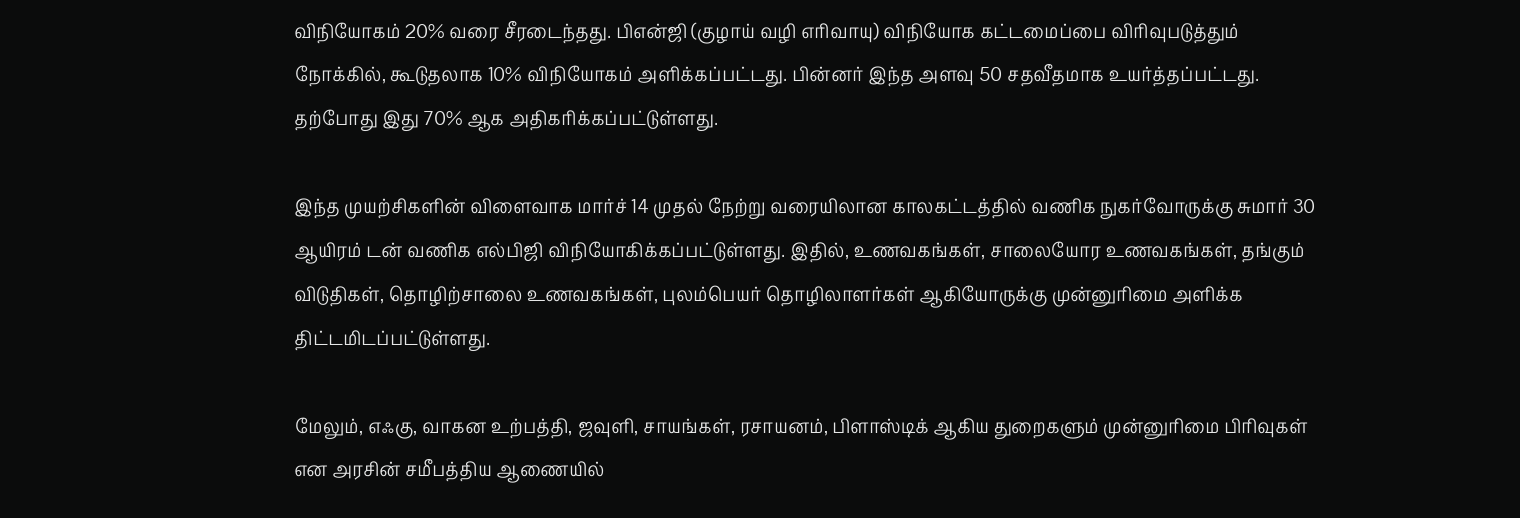விநியோகம் 20% வரை சீரடைந்தது. பிஎன்ஜி (குழாய் வழி எரிவாயு) விநியோக கட்டமைப்பை விரிவுபடுத்தும் நோக்கில், கூடுதலாக 10% விநியோகம் அளிக்கப்பட்டது. பின்னர் இந்த அளவு 50 சதவீதமாக உயர்த்தப்பட்டது. தற்போது இது 70% ஆக அதிகரிக்கப்பட்டுள்ளது.

இந்த முயற்சிகளின் விளைவாக மார்ச் 14 முதல் நேற்று வரையிலான காலகட்டத்தில் வணிக நுகர்வோருக்கு சுமார் 30 ஆயிரம் டன் வணிக எல்பிஜி விநியோகிக்கப்பட்டுள்ளது. இதில், உணவகங்கள், சாலையோர உணவகங்கள், தங்கும் விடுதிகள், தொழிற்சாலை உணவகங்கள், புலம்பெயர் தொழிலாளர்கள் ஆகியோருக்கு முன்னுரிமை அளிக்க திட்டமிடப்பட்டுள்ளது.

மேலும், எஃகு, வாகன உற்பத்தி, ஜவுளி, சாயங்கள், ரசாயனம், பிளாஸ்டிக் ஆகிய துறைகளும் முன்னுரிமை பிரிவுகள் என அரசின் சமீபத்திய ஆணையில்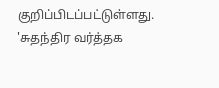குறிப்பிடப்பட்டுள்ளது. 'சுதந்திர வர்த்தக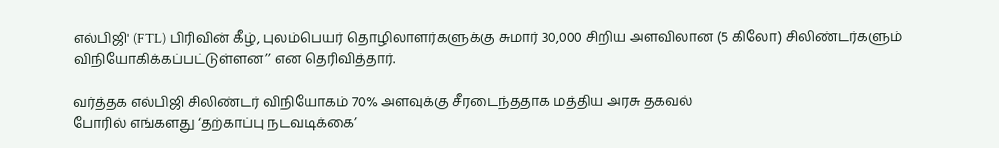எல்பிஜி' (FTL) பிரிவின் கீழ், புலம்பெயர் தொழிலாளர்களுக்கு சுமார் 30,000 சிறிய அளவிலான (5 கிலோ) சிலிண்டர்களும் விநியோகிக்கப்பட்டுள்ளன’’ என தெரிவித்தார்.

வர்த்தக எல்பிஜி சிலிண்டர் விநியோகம் 70% அளவுக்கு சீரடைந்ததாக மத்திய அரசு தகவல்
போரில் எங்களது ‘தற்காப்பு நடவடிக்கை’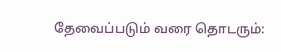தேவைப்படும் வரை தொடரும்: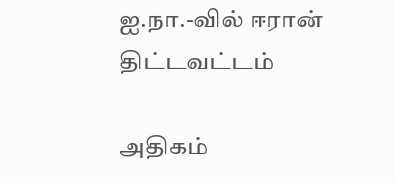ஐ.நா.-வில் ஈரான் திட்டவட்டம்

அதிகம்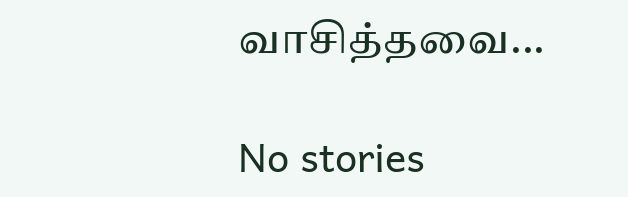வாசித்தவை...

No stories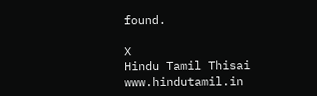found.

X
Hindu Tamil Thisai
www.hindutamil.in